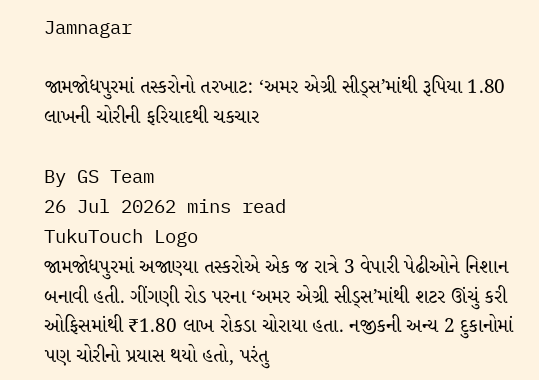Jamnagar

જામજોધપુરમાં તસ્કરોનો તરખાટ: ‘અમર એગ્રી સીડ્સ’માંથી રૂપિયા 1.80 લાખની ચોરીની ફરિયાદથી ચકચાર

By GS Team
26 Jul 20262 mins read
TukuTouch Logo
જામજોધપુરમાં અજાણ્યા તસ્કરોએ એક જ રાત્રે 3 વેપારી પેઢીઓને નિશાન બનાવી હતી. ગીંગણી રોડ પરના ‘અમર એગ્રી સીડ્સ’માંથી શટર ઊંચું કરી ઓફિસમાંથી ₹1.80 લાખ રોકડા ચોરાયા હતા. નજીકની અન્ય 2 દુકાનોમાં પણ ચોરીનો પ્રયાસ થયો હતો, પરંતુ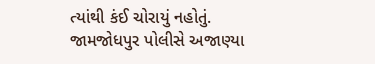ત્યાંથી કંઈ ચોરાયું નહોતું. જામજોધપુર પોલીસે અજાણ્યા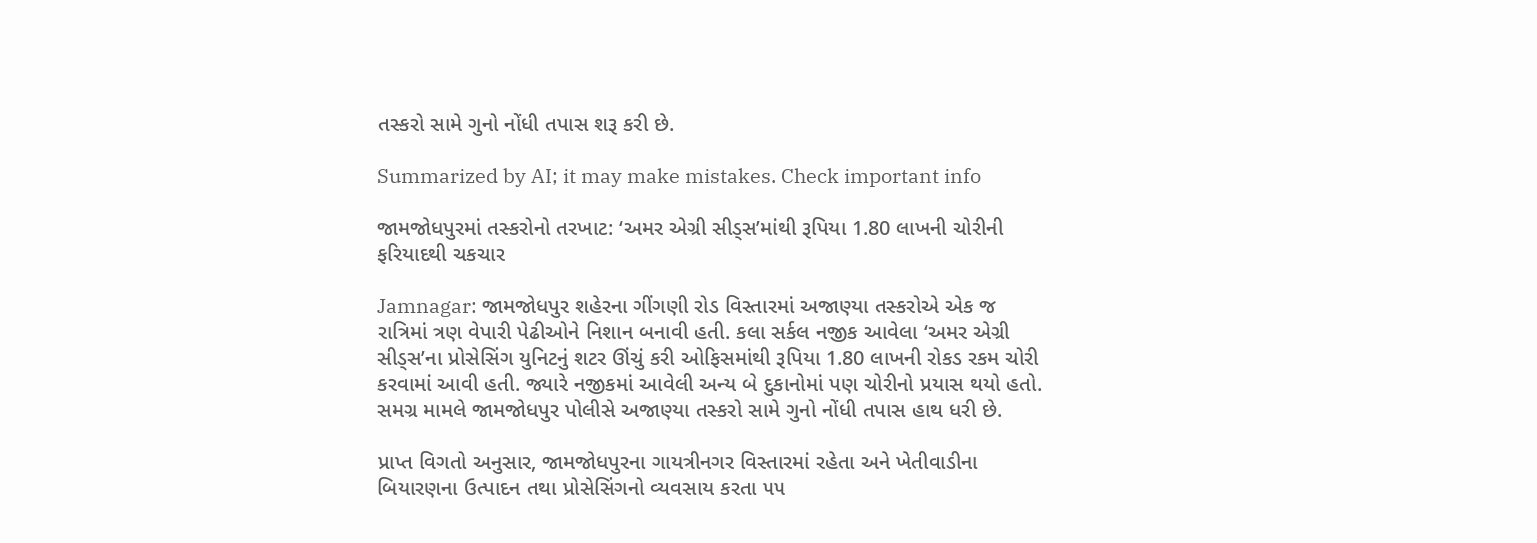તસ્કરો સામે ગુનો નોંધી તપાસ શરૂ કરી છે.

Summarized by AI; it may make mistakes. Check important info

જામજોધપુરમાં તસ્કરોનો તરખાટ: ‘અમર એગ્રી સીડ્સ’માંથી રૂપિયા 1.80 લાખની ચોરીની ફરિયાદથી ચકચાર

Jamnagar: જામજોધપુર શહેરના ગીંગણી રોડ વિસ્તારમાં અજાણ્યા તસ્કરોએ એક જ રાત્રિમાં ત્રણ વેપારી પેઢીઓને નિશાન બનાવી હતી. કલા સર્કલ નજીક આવેલા ‘અમર એગ્રી સીડ્સ’ના પ્રોસેસિંગ યુનિટનું શટર ઊંચું કરી ઓફિસમાંથી રૂપિયા 1.80 લાખની રોકડ રકમ ચોરી કરવામાં આવી હતી. જ્યારે નજીકમાં આવેલી અન્ય બે દુકાનોમાં પણ ચોરીનો પ્રયાસ થયો હતો. સમગ્ર મામલે જામજોધપુર પોલીસે અજાણ્યા તસ્કરો સામે ગુનો નોંધી તપાસ હાથ ધરી છે.

પ્રાપ્ત વિગતો અનુસાર, જામજોધપુરના ગાયત્રીનગર વિસ્તારમાં રહેતા અને ખેતીવાડીના બિયારણના ઉત્પાદન તથા પ્રોસેસિંગનો વ્યવસાય કરતા ૫૫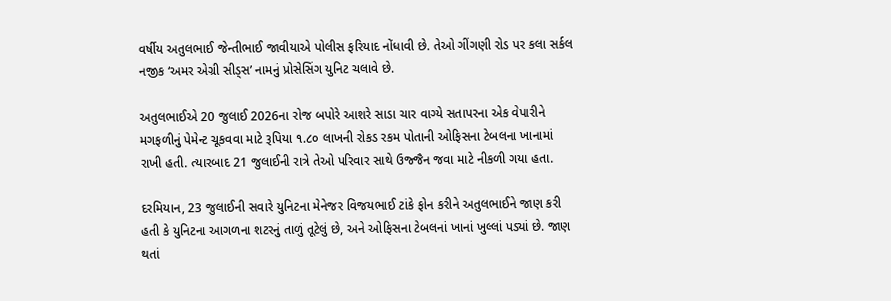વર્ષીય અતુલભાઈ જેન્તીભાઈ જાવીયાએ પોલીસ ફરિયાદ નોંધાવી છે. તેઓ ગીંગણી રોડ પર કલા સર્કલ નજીક ‘અમર એગ્રી સીડ્સ’ નામનું પ્રોસેસિંગ યુનિટ ચલાવે છે.

અતુલભાઈએ 20 જુલાઈ 2026ના રોજ બપોરે આશરે સાડા ચાર વાગ્યે સતાપરના એક વેપારીને મગફળીનું પેમેન્ટ ચૂકવવા માટે રૂપિયા ૧.૮૦ લાખની રોકડ રકમ પોતાની ઓફિસના ટેબલના ખાનામાં રાખી હતી. ત્યારબાદ 21 જુલાઈની રાત્રે તેઓ પરિવાર સાથે ઉજ્જૈન જવા માટે નીકળી ગયા હતા.

દરમિયાન, 23 જુલાઈની સવારે યુનિટના મેનેજર વિજયભાઈ ટાંકે ફોન કરીને અતુલભાઈને જાણ કરી હતી કે યુનિટના આગળના શટરનું તાળું તૂટેલું છે, અને ઓફિસના ટેબલનાં ખાનાં ખુલ્લાં પડ્યાં છે. જાણ થતાં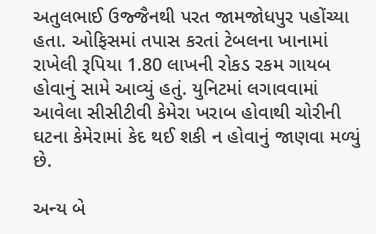અતુલભાઈ ઉજ્જૈનથી પરત જામજોધપુર પહોંચ્યા હતા. ઓફિસમાં તપાસ કરતાં ટેબલના ખાનામાં રાખેલી રૂપિયા 1.80 લાખની રોકડ રકમ ગાયબ હોવાનું સામે આવ્યું હતું. યુનિટમાં લગાવવામાં આવેલા સીસીટીવી કેમેરા ખરાબ હોવાથી ચોરીની ઘટના કેમેરામાં કેદ થઈ શકી ન હોવાનું જાણવા મળ્યું છે.

અન્ય બે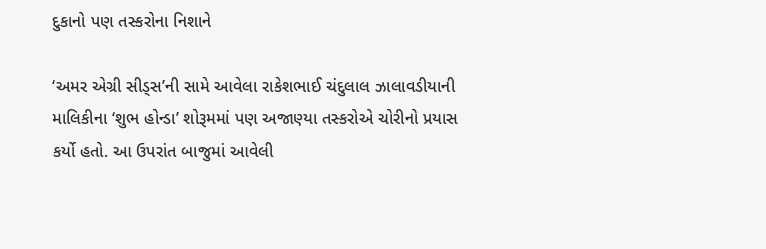દુકાનો પણ તસ્કરોના નિશાને

‘અમર એગ્રી સીડ્સ’ની સામે આવેલા રાકેશભાઈ ચંદુલાલ ઝાલાવડીયાની માલિકીના ‘શુભ હોન્ડા’ શોરૂમમાં પણ અજાણ્યા તસ્કરોએ ચોરીનો પ્રયાસ કર્યો હતો. આ ઉપરાંત બાજુમાં આવેલી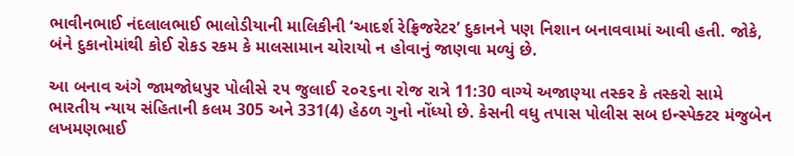ભાવીનભાઈ નંદલાલભાઈ ભાલોડીયાની માલિકીની ‘આદર્શ રેફ્રિજરેટર’ દુકાનને પણ નિશાન બનાવવામાં આવી હતી. જોકે, બંને દુકાનોમાંથી કોઈ રોકડ રકમ કે માલસામાન ચોરાયો ન હોવાનું જાણવા મળ્યું છે.

આ બનાવ અંગે જામજોધપુર પોલીસે ૨૫ જુલાઈ ૨૦૨૬ના રોજ રાત્રે 11:30 વાગ્યે અજાણ્યા તસ્કર કે તસ્કરો સામે ભારતીય ન્યાય સંહિતાની કલમ 305 અને 331(4) હેઠળ ગુનો નોંધ્યો છે. કેસની વધુ તપાસ પોલીસ સબ ઇન્સ્પેક્ટર મંજુબેન લખમણભાઈ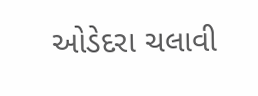ઓડેદરા ચલાવી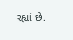રહ્યાં છે.